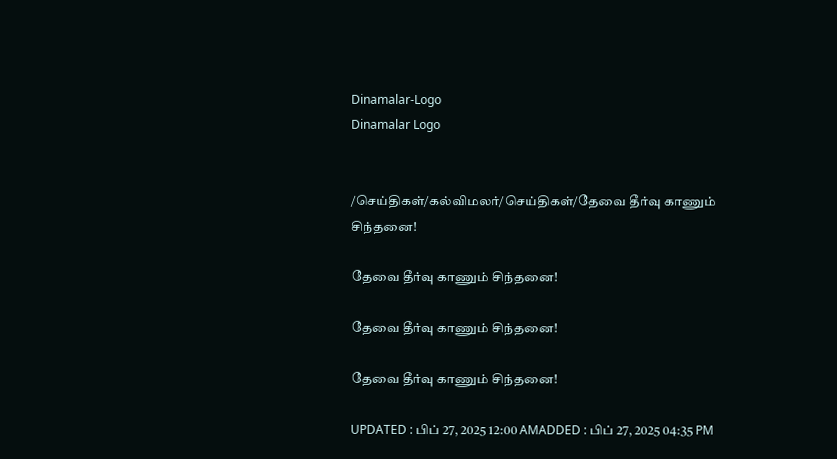Dinamalar-Logo
Dinamalar Logo


/செய்திகள்/கல்விமலர்/செய்திகள்/தேவை தீர்வு காணும் சிந்தனை!

தேவை தீர்வு காணும் சிந்தனை!

தேவை தீர்வு காணும் சிந்தனை!

தேவை தீர்வு காணும் சிந்தனை!

UPDATED : பிப் 27, 2025 12:00 AMADDED : பிப் 27, 2025 04:35 PM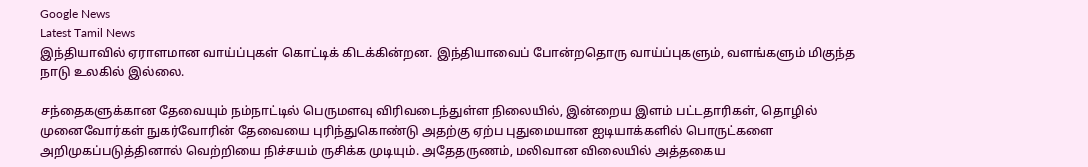Google News
Latest Tamil News
இந்தியாவில் ஏராளமான வாய்ப்புகள் கொட்டிக் கிடக்கின்றன. இந்தியாவைப் போன்றதொரு வாய்ப்புகளும், வளங்களும் மிகுந்த நாடு உலகில் இல்லை.

சந்தைகளுக்கான தேவையும் நம்நாட்டில் பெருமளவு விரிவடைந்துள்ள நிலையில், இன்றைய இளம் பட்டதாரிகள், தொழில் முனைவோர்கள் நுகர்வோரின் தேவையை புரிந்துகொண்டு அதற்கு ஏற்ப புதுமையான ஐடியாக்களில் பொருட்களை அறிமுகப்படுத்தினால் வெற்றியை நிச்சயம் ருசிக்க முடியும். அதேதருணம், மலிவான விலையில் அத்தகைய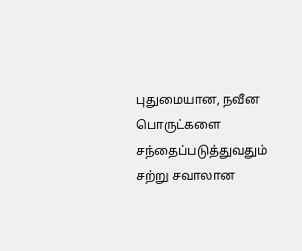புதுமையான, நவீன பொருட்களை சந்தைப்படுத்துவதும் சற்று சவாலான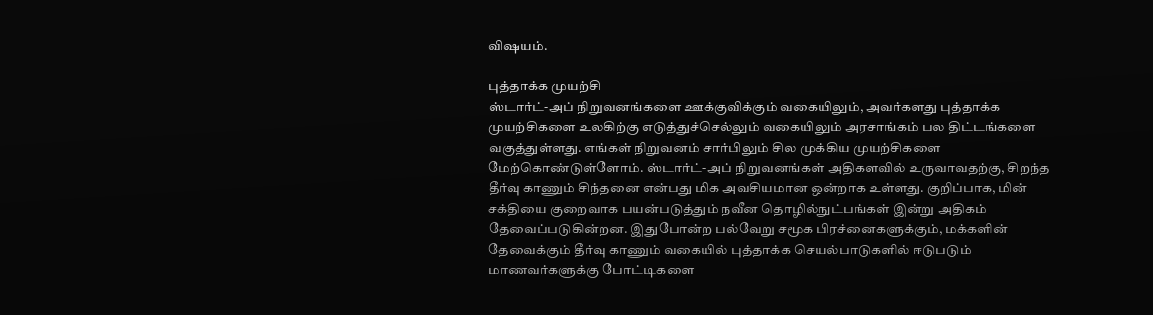விஷயம்.

புத்தாக்க முயற்சி
ஸ்டார்ட்-அப் நிறுவனங்களை ஊக்குவிக்கும் வகையிலும், அவர்களது புத்தாக்க முயற்சிகளை உலகிற்கு எடுத்துச்செல்லும் வகையிலும் அரசாங்கம் பல திட்டங்களை வகுத்துள்ளது. எங்கள் நிறுவனம் சார்பிலும் சில முக்கிய முயற்சிகளை மேற்கொண்டுள்ளோம். ஸ்டார்ட்-அப் நிறுவனங்கள் அதிகளவில் உருவாவதற்கு, சிறந்த தீர்வு காணும் சிந்தனை என்பது மிக அவசியமான ஒன்றாக உள்ளது. குறிப்பாக, மின் சக்தியை குறைவாக பயன்படுத்தும் நவீன தொழில்நுட்பங்கள் இன்று அதிகம் தேவைப்படுகின்றன. இதுபோன்ற பல்வேறு சமூக பிரச்னைகளுக்கும், மக்களின் தேவைக்கும் தீர்வு காணும் வகையில் புத்தாக்க செயல்பாடுகளில் ஈடுபடும் மாணவர்களுக்கு போட்டிகளை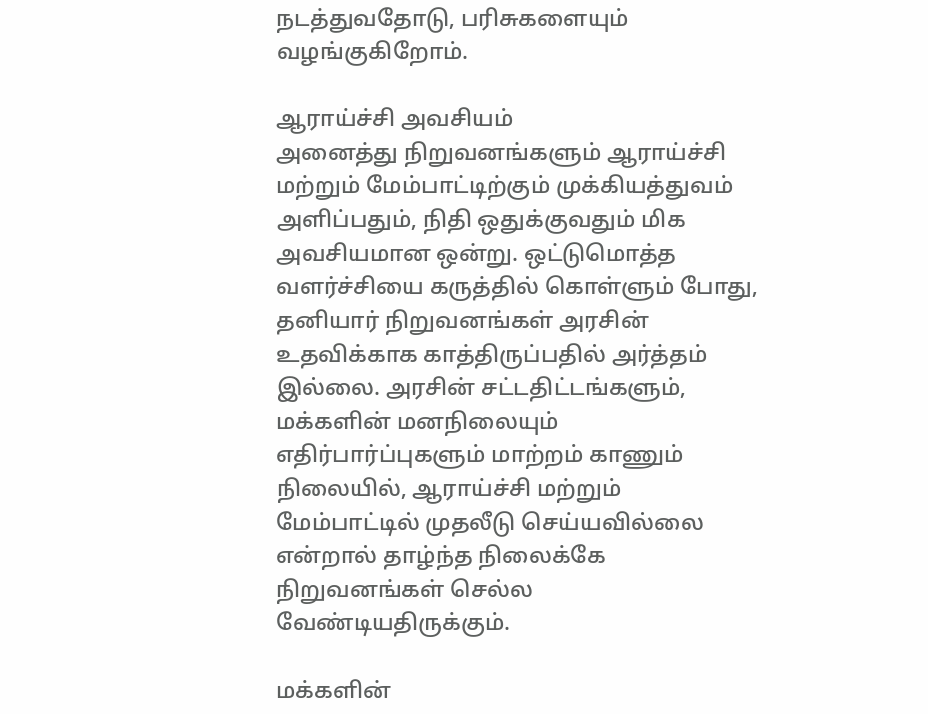நடத்துவதோடு, பரிசுகளையும் வழங்குகிறோம்.

ஆராய்ச்சி அவசியம்
அனைத்து நிறுவனங்களும் ஆராய்ச்சி மற்றும் மேம்பாட்டிற்கும் முக்கியத்துவம் அளிப்பதும், நிதி ஒதுக்குவதும் மிக அவசியமான ஒன்று. ஒட்டுமொத்த வளர்ச்சியை கருத்தில் கொள்ளும் போது, தனியார் நிறுவனங்கள் அரசின் உதவிக்காக காத்திருப்பதில் அர்த்தம் இல்லை. அரசின் சட்டதிட்டங்களும், மக்களின் மனநிலையும் எதிர்பார்ப்புகளும் மாற்றம் காணும் நிலையில், ஆராய்ச்சி மற்றும் மேம்பாட்டில் முதலீடு செய்யவில்லை என்றால் தாழ்ந்த நிலைக்கே நிறுவனங்கள் செல்ல வேண்டியதிருக்கும்.

மக்களின்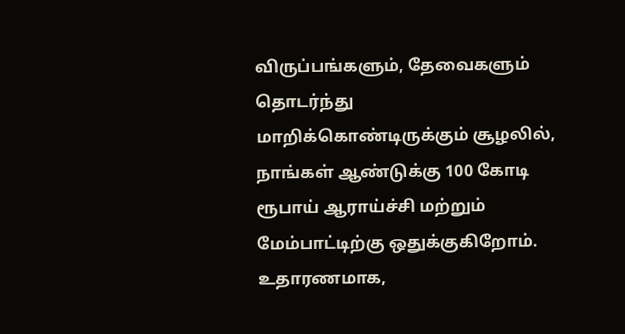விருப்பங்களும், தேவைகளும் தொடர்ந்து மாறிக்கொண்டிருக்கும் சூழலில், நாங்கள் ஆண்டுக்கு 100 கோடி ரூபாய் ஆராய்ச்சி மற்றும் மேம்பாட்டிற்கு ஒதுக்குகிறோம். உதாரணமாக,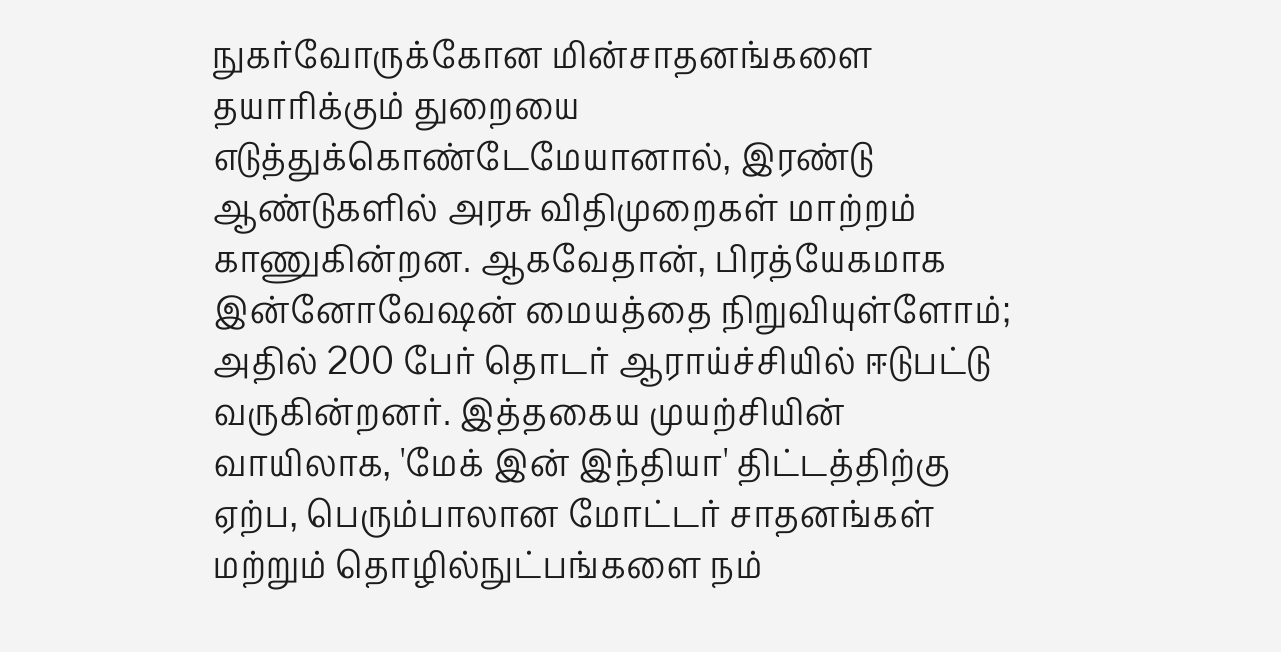நுகர்வோருக்கோன மின்சாதனங்களை தயாரிக்கும் துறையை எடுத்துக்கொண்டேமேயானால், இரண்டு ஆண்டுகளில் அரசு விதிமுறைகள் மாற்றம் காணுகின்றன. ஆகவேதான், பிரத்யேகமாக இன்னோவேஷன் மையத்தை நிறுவியுள்ளோம்; அதில் 200 பேர் தொடர் ஆராய்ச்சியில் ஈடுபட்டு வருகின்றனர். இத்தகைய முயற்சியின் வாயிலாக, 'மேக் இன் இந்தியா' திட்டத்திற்கு ஏற்ப, பெரும்பாலான மோட்டர் சாதனங்கள் மற்றும் தொழில்நுட்பங்களை நம்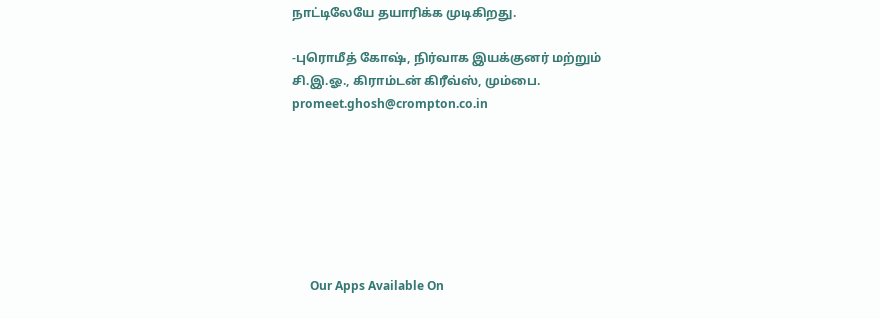நாட்டிலேயே தயாரிக்க முடிகிறது.

-புரொமீத் கோஷ், நிர்வாக இயக்குனர் மற்றும் சி.இ.ஓ., கிராம்டன் கிரீவ்ஸ், மும்பை.
promeet.ghosh@crompton.co.in







      Our Apps Available On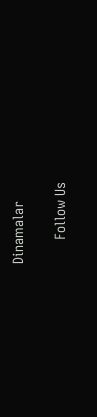Dinamalar

      Follow Us